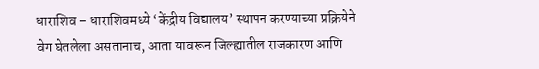धाराशिव – धाराशिवमध्ये ‘केंद्रीय विद्यालय’ स्थापन करण्याच्या प्रक्रियेने वेग घेतलेला असतानाच, आता यावरून जिल्ह्यातील राजकारण आणि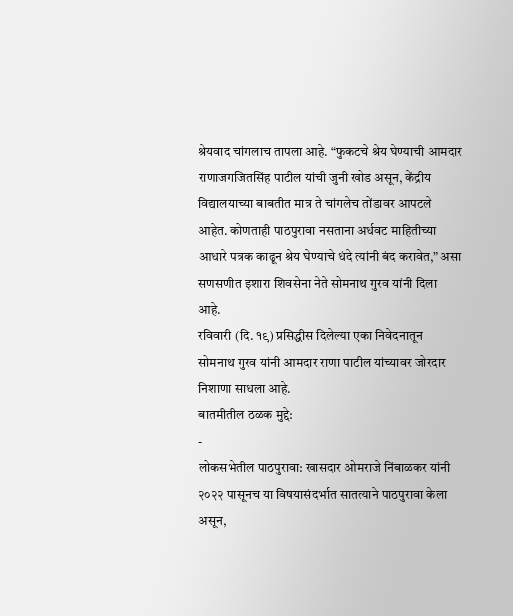श्रेयवाद चांगलाच तापला आहे. “फुकटचे श्रेय घेण्याची आमदार राणाजगजितसिंह पाटील यांची जुनी खोड असून, केंद्रीय विद्यालयाच्या बाबतीत मात्र ते चांगलेच तोंडावर आपटले आहेत. कोणताही पाठपुरावा नसताना अर्धवट माहितीच्या आधारे पत्रक काढून श्रेय घेण्याचे धंदे त्यांनी बंद करावेत,” असा सणसणीत इशारा शिवसेना नेते सोमनाथ गुरव यांनी दिला आहे.
रविवारी (दि. १९) प्रसिद्धीस दिलेल्या एका निवेदनातून सोमनाथ गुरव यांनी आमदार राणा पाटील यांच्यावर जोरदार निशाणा साधला आहे.
बातमीतील ठळक मुद्दे:
-
लोकसभेतील पाठपुरावा: खासदार ओमराजे निंबाळकर यांनी २०२२ पासूनच या विषयासंदर्भात सातत्याने पाठपुरावा केला असून,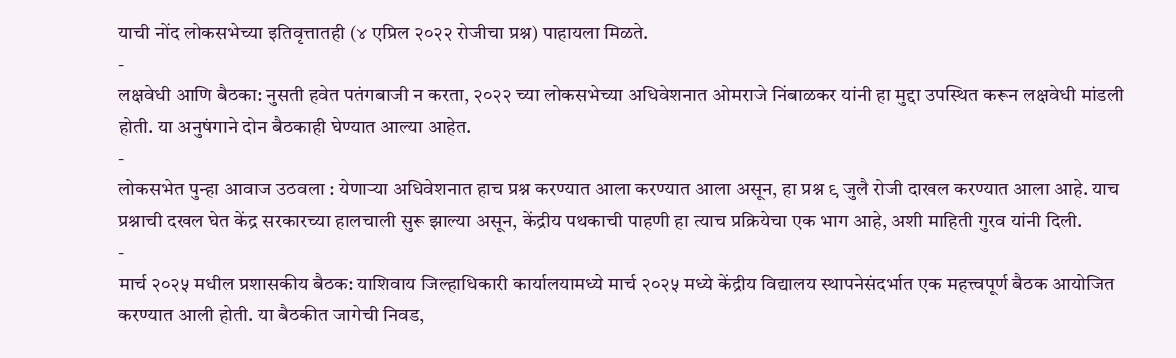याची नोंद लोकसभेच्या इतिवृत्तातही (४ एप्रिल २०२२ रोजीचा प्रश्न) पाहायला मिळते.
-
लक्षवेधी आणि बैठका: नुसती हवेत पतंगबाजी न करता, २०२२ च्या लोकसभेच्या अधिवेशनात ओमराजे निंबाळकर यांनी हा मुद्दा उपस्थित करून लक्षवेधी मांडली होती. या अनुषंगाने दोन बैठकाही घेण्यात आल्या आहेत.
-
लोकसभेत पुन्हा आवाज उठवला : येणाऱ्या अधिवेशनात हाच प्रश्न करण्यात आला करण्यात आला असून, हा प्रश्न ९ जुलै रोजी दाखल करण्यात आला आहे. याच प्रश्नाची दखल घेत केंद्र सरकारच्या हालचाली सुरू झाल्या असून, केंद्रीय पथकाची पाहणी हा त्याच प्रक्रियेचा एक भाग आहे, अशी माहिती गुरव यांनी दिली.
-
मार्च २०२५ मधील प्रशासकीय बैठक: याशिवाय जिल्हाधिकारी कार्यालयामध्ये मार्च २०२५ मध्ये केंद्रीय विद्यालय स्थापनेसंदर्भात एक महत्त्वपूर्ण बैठक आयोजित करण्यात आली होती. या बैठकीत जागेची निवड,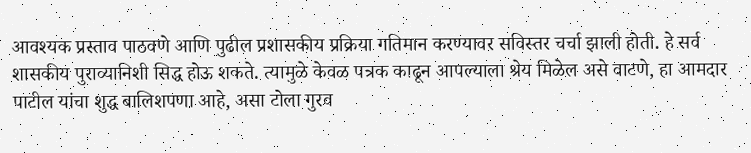आवश्यक प्रस्ताव पाठवणे आणि पुढील प्रशासकीय प्रक्रिया गतिमान करण्यावर सविस्तर चर्चा झाली होती. हे सर्व शासकीय पुराव्यानिशी सिद्ध होऊ शकते. त्यामुळे केवळ पत्रक काढून आपल्याला श्रेय मिळेल असे वाटणे, हा आमदार पाटील यांचा शुद्ध बालिशपणा आहे, असा टोला गुरव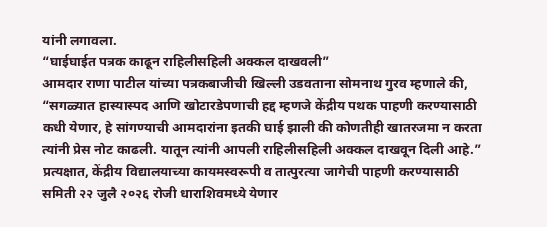यांनी लगावला.
“घाईघाईत पत्रक काढून राहिलीसहिली अक्कल दाखवली”
आमदार राणा पाटील यांच्या पत्रकबाजीची खिल्ली उडवताना सोमनाथ गुरव म्हणाले की, “सगळ्यात हास्यास्पद आणि खोटारडेपणाची हद्द म्हणजे केंद्रीय पथक पाहणी करण्यासाठी कधी येणार, हे सांगण्याची आमदारांना इतकी घाई झाली की कोणतीही खातरजमा न करता त्यांनी प्रेस नोट काढली. यातून त्यांनी आपली राहिलीसहिली अक्कल दाखवून दिली आहे.”
प्रत्यक्षात, केंद्रीय विद्यालयाच्या कायमस्वरूपी व तात्पुरत्या जागेची पाहणी करण्यासाठी समिती २२ जुलै २०२६ रोजी धाराशिवमध्ये येणार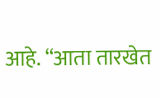आहे. “आता तारखेत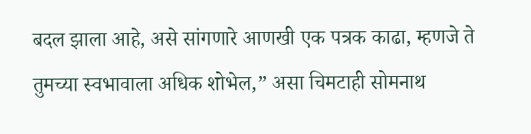बदल झाला आहे, असे सांगणारे आणखी एक पत्रक काढा, म्हणजे ते तुमच्या स्वभावाला अधिक शोभेल,” असा चिमटाही सोमनाथ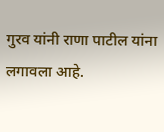गुरव यांनी राणा पाटील यांना लगावला आहे.